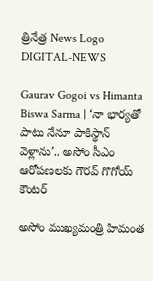త్రినేత్ర News Logo
DIGITAL-NEWS

Gaurav Gogoi vs Himanta Biswa Sarma | ‘నా భార్యతో పాటు నేనూ పాకిస్థాన్ వెళ్లాను’.. అసోం సీఎం ఆరోపణలకు గౌరవ్ గొగోయ్ కౌంటర్

అసోం ముఖ్యమంత్రి హిమంత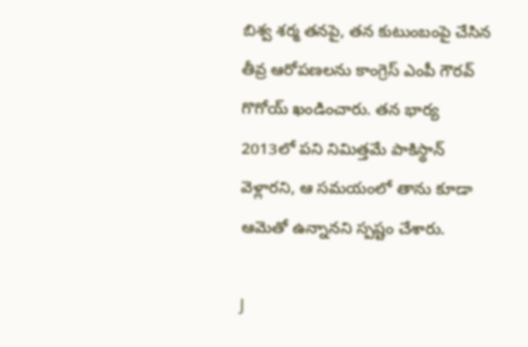బిశ్వ శర్మ తనపై, తన కుటుంబంపై చేసిన తీవ్ర ఆరోపణలను కాంగ్రెస్ ఎంపీ గౌరవ్ గొగోయ్ ఖండించారు. తన భార్య 2013లో పని నిమిత్తమే పాకిస్థాన్ వెళ్లారని, ఆ సమయంలో తాను కూడా ఆమెతో ఉన్నానని స్పష్టం చేశారు.

J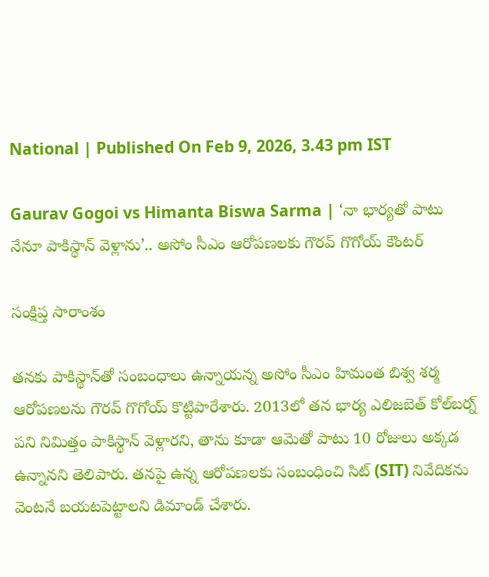National | Published On Feb 9, 2026, 3.43 pm IST

Gaurav Gogoi vs Himanta Biswa Sarma | ‘నా భార్యతో పాటు నేనూ పాకిస్థాన్ వెళ్లాను’.. అసోం సీఎం ఆరోపణలకు గౌరవ్ గొగోయ్ కౌంటర్

సంక్షిప్త సారాంశం

తనకు పాకిస్థాన్‌తో సంబంధాలు ఉన్నాయన్న అసోం సీఎం హిమంత బిశ్వ శర్మ ఆరోపణలను గౌరవ్ గొగోయ్ కొట్టిపారేశారు. 2013లో తన భార్య ఎలిజబెత్ కోల్‌బర్న్ పని నిమిత్తం పాకిస్థాన్ వెళ్లారని, తాను కూడా ఆమెతో పాటు 10 రోజులు అక్కడ ఉన్నానని తెలిపారు. తనపై ఉన్న ఆరోపణలకు సంబంధించి సిట్ (SIT) నివేదికను వెంటనే బయటపెట్టాలని డిమాండ్ చేశారు.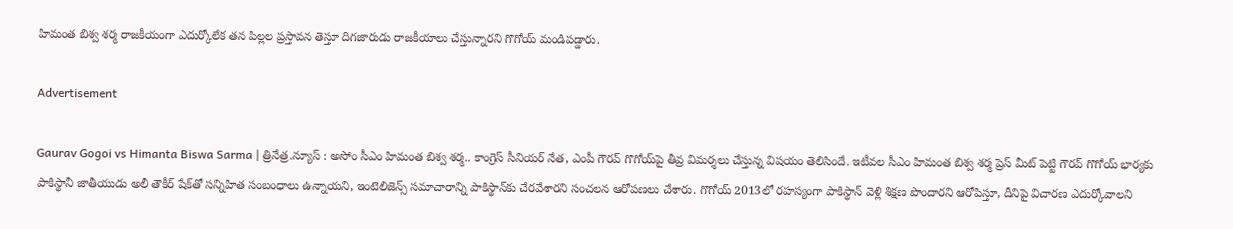హిమంత బిశ్వ శర్మ రాజకీయంగా ఎదుర్కోలేక తన పిల్లల ప్రస్తావన తెస్తూ దిగజారుడు రాజకీయాలు చేస్తున్నారని గొగోయ్ మండిపడ్డారు.

Advertisement

Gaurav Gogoi vs Himanta Biswa Sarma | త్రినేత్ర.న్యూస్ : అసోం సీఎం హిమంత బిశ్వ శర్మ.. కాంగ్రెస్ సీనియర్ నేత, ఎంపీ గౌరవ్ గొగోయ్‌పై తీవ్ర విమర్శలు చేస్తున్న విషయం తెలిసిందే. ఇటీవల సీఎం హిమంత బిశ్వ శర్మ ప్రెస్ మీట్ పెట్టి గౌరవ్ గొగోయ్ భార్యకు పాకిస్థానీ జాతీయుడు అలీ తౌకీర్ షేక్‌తో సన్నిహిత సంబంధాలు ఉన్నాయని, ఇంటెలిజెన్స్ సమాచారాన్ని పాకిస్థాన్‌కు చేరవేశారని సంచలన ఆరోపణలు చేశారు. గొగోయ్ 2013లో రహస్యంగా పాకిస్థాన్ వెళ్లి శిక్షణ పొందారని ఆరోపిస్తూ, దీనిపై విచారణ ఎదుర్కోవాలని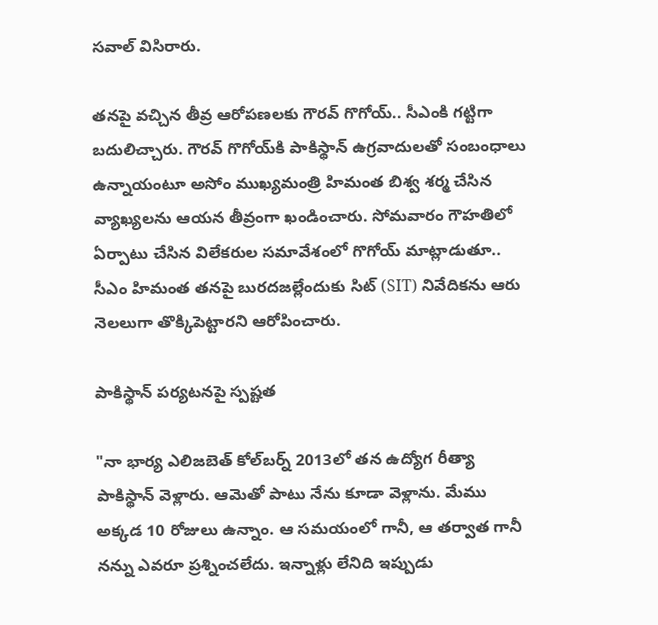సవాల్ విసిరారు.

తనపై వచ్చిన తీవ్ర ఆరోపణలకు గౌరవ్ గొగోయ్.. సీఎంకి గట్టిగా బదులిచ్చారు. గౌరవ్ గొగోయ్‌కి పాకిస్థాన్ ఉగ్రవాదులతో సంబంధాలు ఉన్నాయంటూ అసోం ముఖ్యమంత్రి హిమంత బిశ్వ శర్మ చేసిన వ్యాఖ్యలను ఆయన తీవ్రంగా ఖండించారు. సోమవారం గౌహతిలో ఏర్పాటు చేసిన విలేకరుల సమావేశంలో గొగోయ్ మాట్లాడుతూ.. సీఎం హిమంత తనపై బురదజల్లేందుకు సిట్ (SIT) నివేదికను ఆరు నెలలుగా తొక్కిపెట్టారని ఆరోపించారు.

పాకిస్థాన్ పర్యటనపై స్పష్టత

"నా భార్య ఎలిజబెత్ కోల్‌బర్న్ 2013లో తన ఉద్యోగ రీత్యా పాకిస్థాన్ వెళ్లారు. ఆమెతో పాటు నేను కూడా వెళ్లాను. మేము అక్కడ 10 రోజులు ఉన్నాం. ఆ సమయంలో గానీ, ఆ తర్వాత గానీ నన్ను ఎవరూ ప్రశ్నించలేదు. ఇన్నాళ్లు లేనిది ఇప్పుడు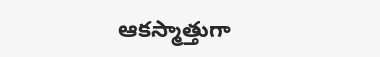ఆకస్మాత్తుగా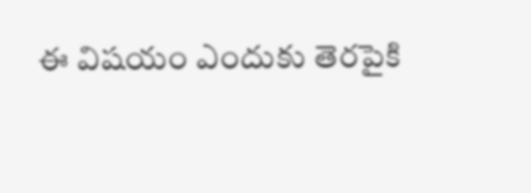ఈ విషయం ఎందుకు తెరపైకి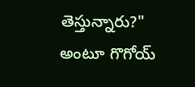తెస్తున్నారు?" అంటూ గొగోయ్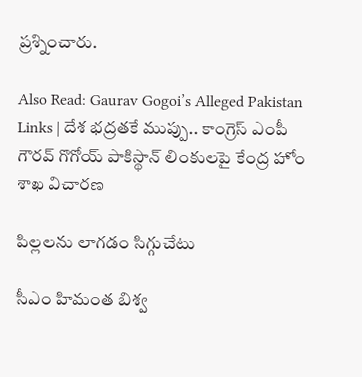ప్రశ్నించారు.

Also Read: Gaurav Gogoi’s Alleged Pakistan Links | దేశ భద్రతకే ముప్పు.. కాంగ్రెస్ ఎంపీ గౌరవ్ గొగోయ్ పాకిస్థాన్ లింకులపై కేంద్ర హోం శాఖ విచారణ

పిల్లలను లాగడం సిగ్గుచేటు

సీఎం హిమంత బిశ్వ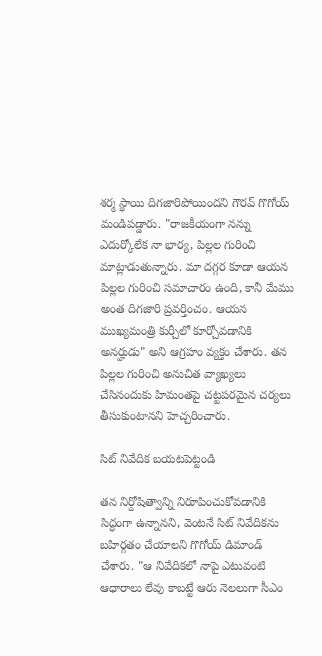శర్మ స్థాయి దిగజారిపోయిందని గౌరవ్ గొగోయ్ మండిపడ్డారు. "రాజకీయంగా నన్ను ఎదుర్కోలేక నా భార్య, పిల్లల గురించి మాట్లాడుతున్నారు. మా దగ్గర కూడా ఆయన పిల్లల గురించి సమాచారం ఉంది, కానీ మేము అంత దిగజారి ప్రవర్తించం. ఆయన ముఖ్యమంత్రి కుర్చీలో కూర్చోవడానికి అనర్హుడు" అని ఆగ్రహం వ్యక్తం చేశారు. తన పిల్లల గురించి అనుచిత వ్యాఖ్యలు చేసినందుకు హిమంతపై చట్టపరమైన చర్యలు తీసుకుంటానని హెచ్చరించారు.

సిట్ నివేదిక బయటపెట్టండి

తన నిర్దోషిత్వాన్ని నిరూపించుకోవడానికి సిద్ధంగా ఉన్నానని, వెంటనే సిట్ నివేదికను బహిర్గతం చేయాలని గొగోయ్ డిమాండ్ చేశారు. "ఆ నివేదికలో నాపై ఎటువంటి ఆధారాలు లేవు కాబట్టే ఆరు నెలలుగా సీఎం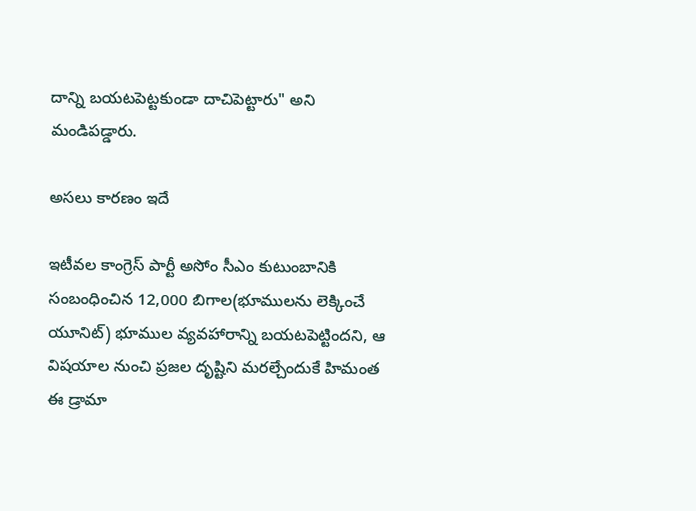దాన్ని బయటపెట్టకుండా దాచిపెట్టారు" అని మండిపడ్డారు.

అసలు కారణం ఇదే

ఇటీవల కాంగ్రెస్ పార్టీ అసోం సీఎం కుటుంబానికి సంబంధించిన 12,000 బిగాల(భూములను లెక్కించే యూనిట్) భూముల వ్యవహారాన్ని బయటపెట్టిందని, ఆ విషయాల నుంచి ప్రజల దృష్టిని మరల్చేందుకే హిమంత ఈ డ్రామా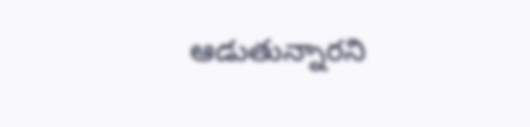ఆడుతున్నారని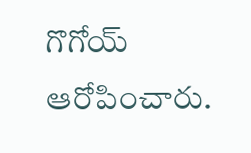గొగోయ్ ఆరోపించారు.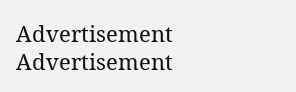Advertisement
Advertisement